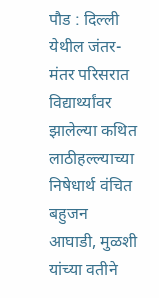पौड : दिल्ली येथील जंतर-मंतर परिसरात विद्यार्थ्यांवर झालेल्या कथित लाठीहल्ल्याच्या निषेधार्थ वंचित बहुजन आघाडी, मुळशी यांच्या वतीने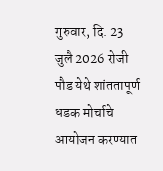गुरुवार, दि. 23 जुलै 2026 रोजी पौड येथे शांततापूर्ण धडक मोर्चाचे आयोजन करण्यात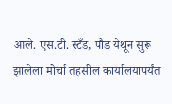आले. एस.टी. स्टँड, पौड येथून सुरू झालेला मोर्चा तहसील कार्यालयापर्यंत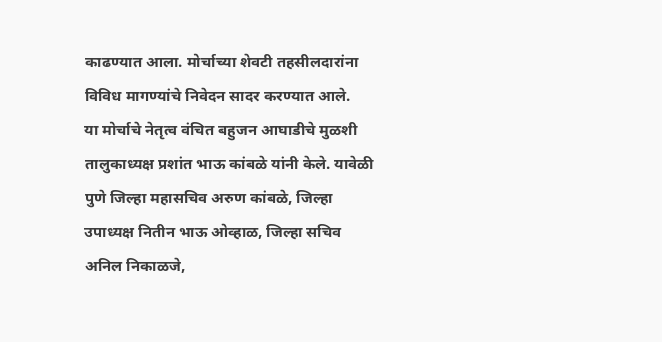काढण्यात आला. मोर्चाच्या शेवटी तहसीलदारांना विविध मागण्यांचे निवेदन सादर करण्यात आले.
या मोर्चाचे नेतृत्व वंचित बहुजन आघाडीचे मुळशी तालुकाध्यक्ष प्रशांत भाऊ कांबळे यांनी केले. यावेळी पुणे जिल्हा महासचिव अरुण कांबळे, जिल्हा उपाध्यक्ष नितीन भाऊ ओव्हाळ, जिल्हा सचिव अनिल निकाळजे,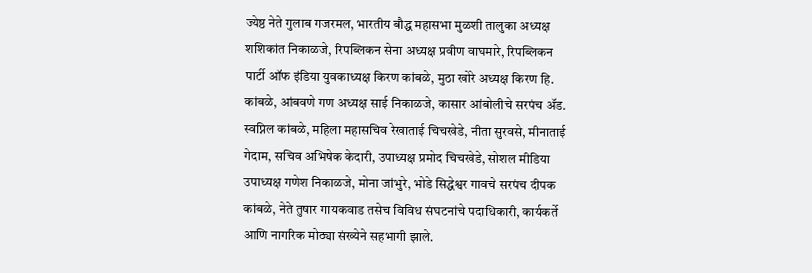ज्येष्ठ नेते गुलाब गजरमल, भारतीय बौद्ध महासभा मुळशी तालुका अध्यक्ष शशिकांत निकाळजे, रिपब्लिकन सेना अध्यक्ष प्रवीण वाघमारे, रिपब्लिकन पार्टी ऑफ इंडिया युवकाध्यक्ष किरण कांबळे, मुठा खोरे अध्यक्ष किरण हि. कांबळे, आंबवणे गण अध्यक्ष साई निकाळजे, कासार आंबोलीचे सरपंच ॲड. स्वप्निल कांबळे, महिला महासचिव रेखाताई चिचखेडे, नीता सुरवसे, मीनाताई गेदाम, सचिव अभिषेक केदारी, उपाध्यक्ष प्रमोद चिचखेडे, सोशल मीडिया उपाध्यक्ष गणेश निकाळजे, मोना जांभुरे, भोडे सिद्धेश्वर गावचे सरपंच दीपक कांबळे, नेते तुषार गायकवाड तसेच विविध संघटनांचे पदाधिकारी, कार्यकर्ते आणि नागरिक मोठ्या संख्येने सहभागी झाले.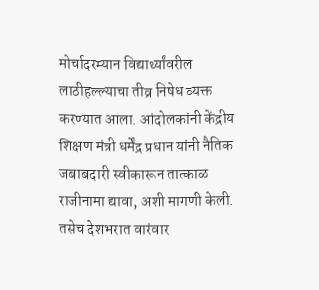मोर्चादरम्यान विद्यार्थ्यांवरील लाठीहल्ल्याचा तीव्र निषेध व्यक्त करण्यात आला. आंदोलकांनी केंद्रीय शिक्षण मंत्री धर्मेंद्र प्रधान यांनी नैतिक जबाबदारी स्वीकारून तात्काळ राजीनामा द्यावा, अशी मागणी केली. तसेच देशभरात वारंवार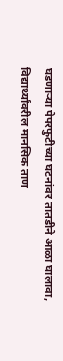घडणाऱ्या पेपरफुटीच्या घटनांवर तातडीने आळा घालावा, विद्यार्थ्यांवरील मानसिक ताण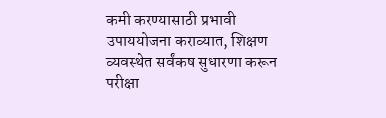कमी करण्यासाठी प्रभावी उपाययोजना कराव्यात, शिक्षण व्यवस्थेत सर्वंकष सुधारणा करून परीक्षा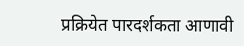प्रक्रियेत पारदर्शकता आणावी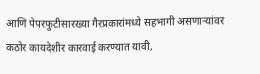आणि पेपरफुटीसारख्या गैरप्रकारांमध्ये सहभागी असणाऱ्यांवर कठोर कायदेशीर कारवाई करण्यात यावी,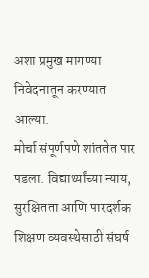अशा प्रमुख मागण्या निवेदनातून करण्यात आल्या.
मोर्चा संपूर्णपणे शांततेत पार पडला. विद्यार्थ्यांच्या न्याय, सुरक्षितता आणि पारदर्शक शिक्षण व्यवस्थेसाठी संघर्ष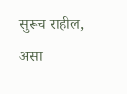सुरूच राहील, असा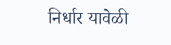निर्धार यावेळी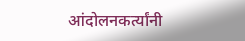आंदोलनकर्त्यांनी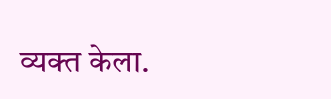व्यक्त केला.